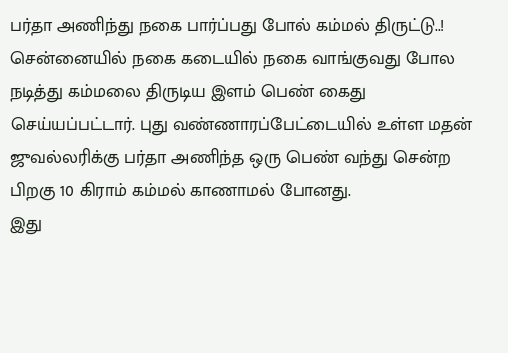பர்தா அணிந்து நகை பார்ப்பது போல் கம்மல் திருட்டு..!
சென்னையில் நகை கடையில் நகை வாங்குவது போல நடித்து கம்மலை திருடிய இளம் பெண் கைது செய்யப்பட்டார். புது வண்ணாரப்பேட்டையில் உள்ள மதன் ஜுவல்லரிக்கு பர்தா அணிந்த ஒரு பெண் வந்து சென்ற பிறகு 10 கிராம் கம்மல் காணாமல் போனது.
இது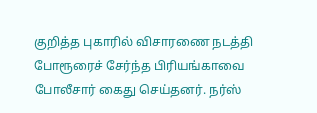குறித்த புகாரில் விசாரணை நடத்தி போரூரைச் சேர்ந்த பிரியங்காவை போலீசார் கைது செய்தனர். நர்ஸ்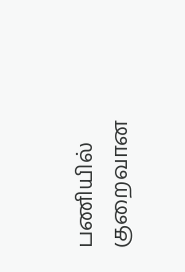பணியில் குறைவான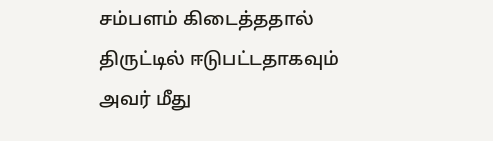சம்பளம் கிடைத்ததால் திருட்டில் ஈடுபட்டதாகவும் அவர் மீது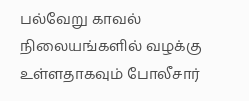பல்வேறு காவல் நிலையங்களில் வழக்கு உள்ளதாகவும் போலீசார்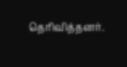தெரிவித்தனர்.